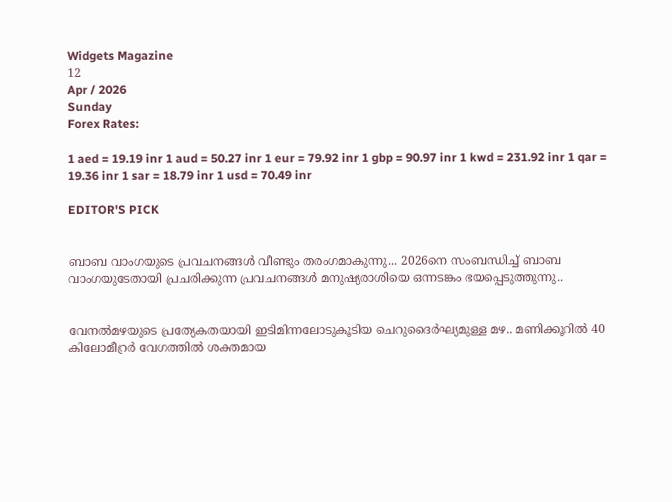Widgets Magazine
12
Apr / 2026
Sunday
Forex Rates:

1 aed = 19.19 inr 1 aud = 50.27 inr 1 eur = 79.92 inr 1 gbp = 90.97 inr 1 kwd = 231.92 inr 1 qar = 19.36 inr 1 sar = 18.79 inr 1 usd = 70.49 inr

EDITOR'S PICK


ബാബ വാംഗയുടെ പ്രവചനങ്ങൾ വീണ്ടും തരംഗമാകുന്നു... 2026നെ സംബന്ധിച്ച് ബാബ വാംഗയുടേതായി പ്രചരിക്കുന്ന പ്രവചനങ്ങൾ മനുഷ്യരാശിയെ ഒന്നടങ്കം ഭയപ്പെടുത്തുന്നു..


വേനൽമഴയുടെ പ്രത്യേകതയായി ഇടിമിന്നലോടുകൂടിയ ചെറുദൈർഘ്യമുള്ള മഴ.. മണിക്കൂറിൽ 40 കിലോമീറ്രർ വേഗത്തിൽ ശക്തമായ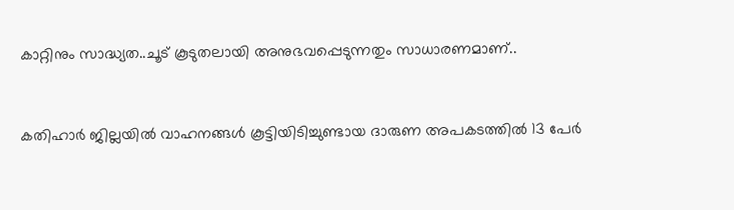കാറ്റിനും സാദ്ധ്യത..ചൂട് കൂടുതലായി അനുഭവപ്പെടുന്നതും സാധാരണമാണ്..


കതിഹാർ ജില്ലയിൽ വാഹനങ്ങൾ കൂട്ടിയിടിച്ചുണ്ടായ ദാരുണ അപകടത്തിൽ 13 പേർ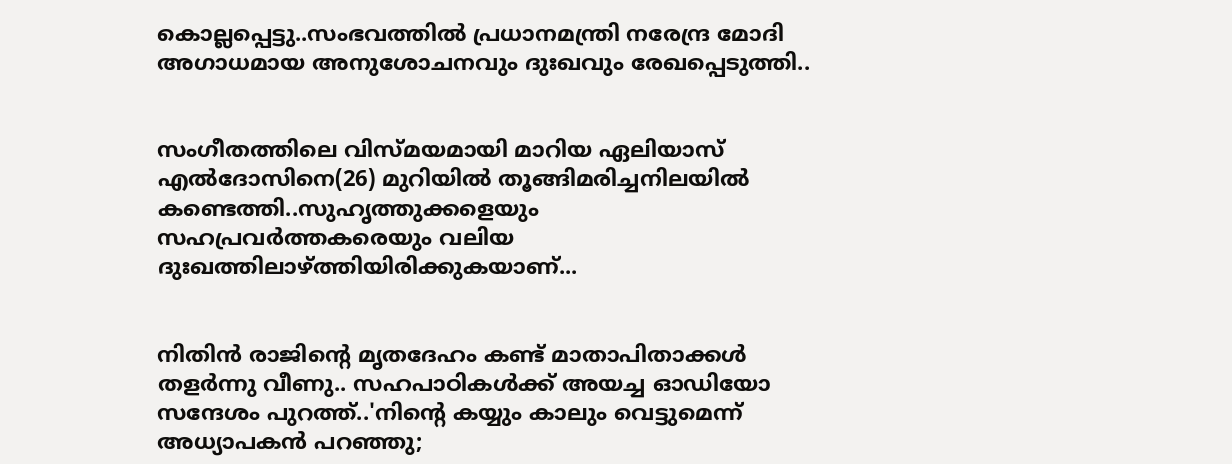കൊല്ലപ്പെട്ടു..സംഭവത്തിൽ പ്രധാനമന്ത്രി നരേന്ദ്ര മോദി അഗാധമായ അനുശോചനവും ദുഃഖവും രേഖപ്പെടുത്തി..


സംഗീതത്തിലെ വിസ്മയമായി മാറിയ ഏലിയാസ് എൽദോസിനെ(26) മുറിയിൽ തൂങ്ങിമരിച്ചനിലയിൽ കണ്ടെത്തി..സുഹൃത്തുക്കളെയും സഹപ്രവർത്തകരെയും വലിയ ദുഃഖത്തിലാഴ്ത്തിയിരിക്കുകയാണ്...


നിതിൻ രാജിന്റെ മൃതദേഹം കണ്ട് മാതാപിതാക്കൾ തളർന്നു വീണു.. സഹപാഠികള്‍ക്ക് അയച്ച ഓഡിയോ സന്ദേശം പുറത്ത്..'നിന്റെ കയ്യും കാലും വെട്ടുമെന്ന് അധ്യാപകന്‍ പറഞ്ഞു;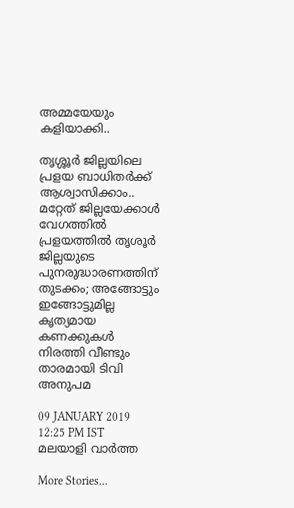അമ്മയേയും കളിയാക്കി..

തൃശ്ശൂര്‍ ജില്ലയിലെ പ്രളയ ബാധിതർക്ക് ആശ്വാസിക്കാം.. മറ്റേത് ജില്ലയേക്കാള്‍ വേഗത്തില്‍ പ്രളയത്തില്‍ തൃശൂര്‍ ജില്ലയുടെ പുനരുദ്ധാരണത്തിന് തുടക്കം; അങ്ങോട്ടും ഇങ്ങോട്ടുമില്ല കൃത്യമായ കണക്കുകള്‍ നിരത്തി വീണ്ടും താരമായി ടിവി അനുപമ

09 JANUARY 2019 12:25 PM IST
മലയാളി വാര്‍ത്ത

More Stories...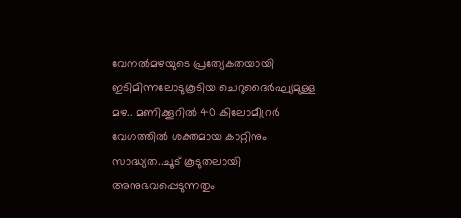വേനൽമഴയുടെ പ്രത്യേകതയായി ഇടിമിന്നലോടുകൂടിയ ചെറുദൈർഘ്യമുള്ള മഴ.. മണിക്കൂറിൽ 40 കിലോമീറ്രർ വേഗത്തിൽ ശക്തമായ കാറ്റിനും സാദ്ധ്യത..ചൂട് കൂടുതലായി അനുഭവപ്പെടുന്നതും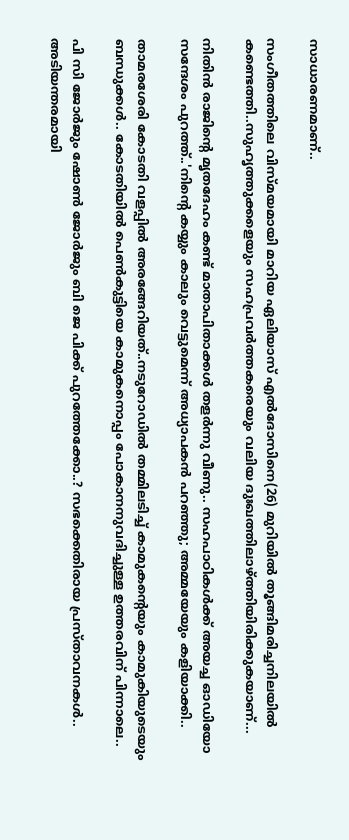സാധാരണമാണ്..

സംഗീതത്തിലെ വിസ്മയമായി മാറിയ ഏലിയാസ് എൽദോസിനെ(26) മുറിയിൽ തൂങ്ങിമരിച്ചനിലയിൽ കണ്ടെത്തി..സുഹൃത്തുക്കളെയും സഹപ്രവർത്തകരെയും വലിയ ദുഃഖത്തിലാഴ്ത്തിയിരിക്കുകയാണ്...

നിതിൻ രാജിന്റെ മൃതദേഹം കണ്ട് മാതാപിതാക്കൾ തളർന്നു വീണു.. സഹപാഠികള്‍ക്ക് അയച്ച ഓഡിയോ സന്ദേശം പുറത്ത്..'നിന്റെ കയ്യും കാലും വെട്ടുമെന്ന് അധ്യാപകന്‍ പറഞ്ഞു; അമ്മയേയും കളിയാക്കി..

താമരശേരി കോടതി വളപ്പിൽ അരങ്ങേറിയത്..നടുറോഡില്‍ തമ്മിലടിച്ച് കാമുകന്‍റെയും കാമുകിയുടെയും ബന്ധുക്കള്‍.. കോടതിയില്‍ പെണ്‍കുട്ടിയെ കാമുകനൊപ്പം പോകാനനുവദിച്ചുള്ള ഉത്തരവിന് പിന്നാലെ..

പി സി ജോർജും ഷോൺ ജോർജും ബി ജെ പിക്ക് പുറത്തേക്കോ..? സഭക്കെതിരായ പ്രസ്താവനകൾ.. അടിയന്തരമായി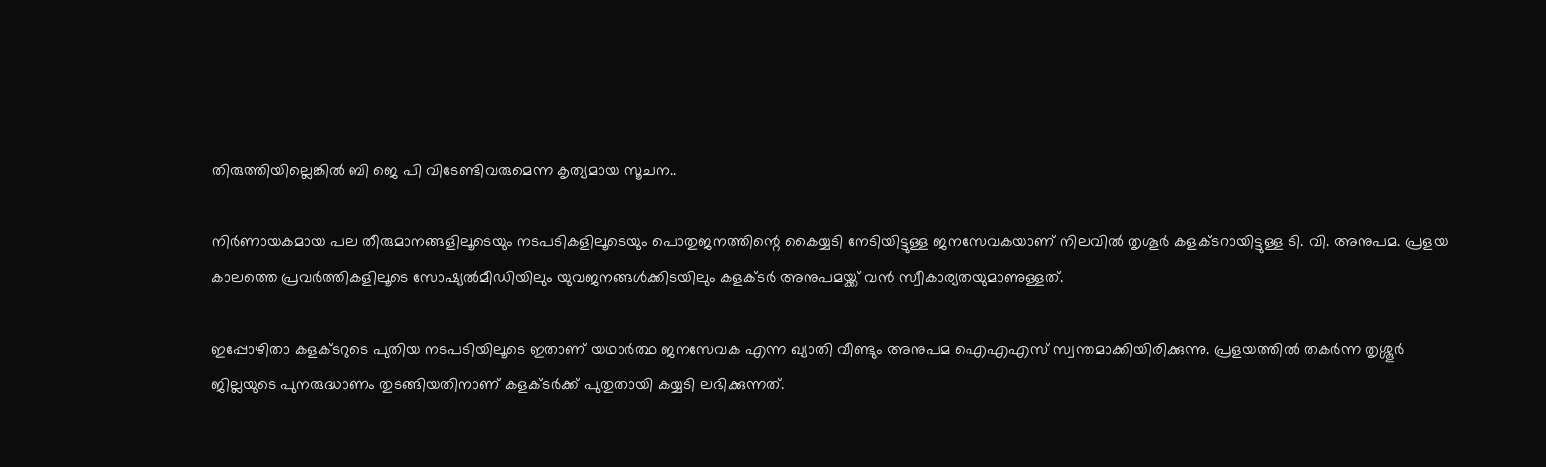തിരുത്തിയില്ലെങ്കിൽ ബി ജെ പി വിടേണ്ടിവരുമെന്ന കൃത്യമായ സൂചന..

നിര്‍ണായകമായ പല തീരുമാനങ്ങളിലൂടെയും നടപടികളിലൂടെയും പൊതുജനത്തിന്റെ കൈയ്യടി നേടിയിട്ടുള്ള ജനസേവകയാണ് നിലവില്‍ തൃശൂര്‍ കളക്ടറായിട്ടുള്ള ടി. വി. അനുപമ. പ്രളയ കാലത്തെ പ്രവര്‍ത്തികളിലൂടെ സോഷ്യല്‍മീഡിയിലും യുവജനങ്ങള്‍ക്കിടയിലും കളക്ടര്‍ അനുപമയ്ക്ക് വന്‍ സ്വീകാര്യതയുമാണുള്ളത്.

ഇപ്പോഴിതാ കളക്ടറുടെ പുതിയ നടപടിയിലൂടെ ഇതാണ് യഥാര്‍ത്ഥ ജനസേവക എന്ന ഖ്യാതി വീണ്ടും അനുപമ ഐഎഎസ് സ്വന്തമാക്കിയിരിക്കുന്നു. പ്രളയത്തില്‍ തകര്‍ന്ന തൃശ്ശൂര്‍ ജില്ലയുടെ പുനരുദ്ധാണം തുടങ്ങിയതിനാണ് കളക്ടര്‍ക്ക് പുതുതായി കയ്യടി ലഭിക്കുന്നത്.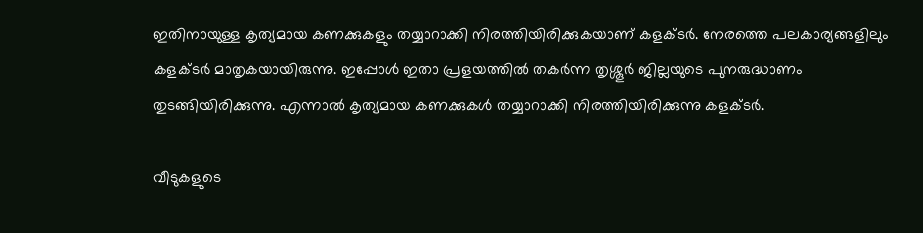ഇതിനായുള്ള കൃത്യമായ കണക്കുകളും തയ്യാറാക്കി നിരത്തിയിരിക്കുകയാണ് കളക്ടര്‍. നേരത്തെ പലകാര്യങ്ങളിലും കളക്ടര്‍ മാതൃകയായിരുന്നു. ഇപ്പോള്‍ ഇതാ പ്രളയത്തില്‍ തകര്‍ന്ന തൃശ്ശൂര്‍ ജില്ലയുടെ പുനരുദ്ധാണം തുടങ്ങിയിരിക്കുന്നു. എന്നാല്‍ കൃത്യമായ കണക്കുകള്‍ തയ്യാറാക്കി നിരത്തിയിരിക്കുന്നു കളക്ടര്‍.

വീടുകളുടെ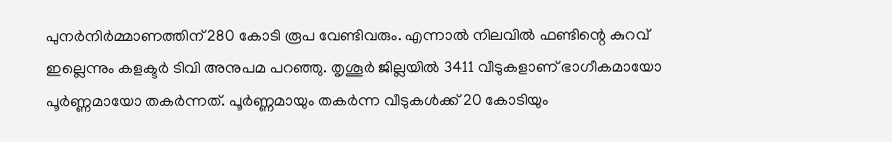പുനര്‍നിര്‍മ്മാണത്തിന് 280 കോടി രൂപ വേണ്ടിവരും. എന്നാല്‍ നിലവില്‍ ഫണ്ടിന്റെ കുറവ് ഇല്ലെന്നും കളക്ടര്‍ ടിവി അനുപമ പറഞ്ഞു. തൃശൂര്‍ ജില്ലയില്‍ 3411 വീടുകളാണ് ഭാഗീകമായോ പൂര്‍ണ്ണമായോ തകര്‍ന്നത്. പൂര്‍ണ്ണമായും തകര്‍ന്ന വീടുകള്‍ക്ക് 20 കോടിയും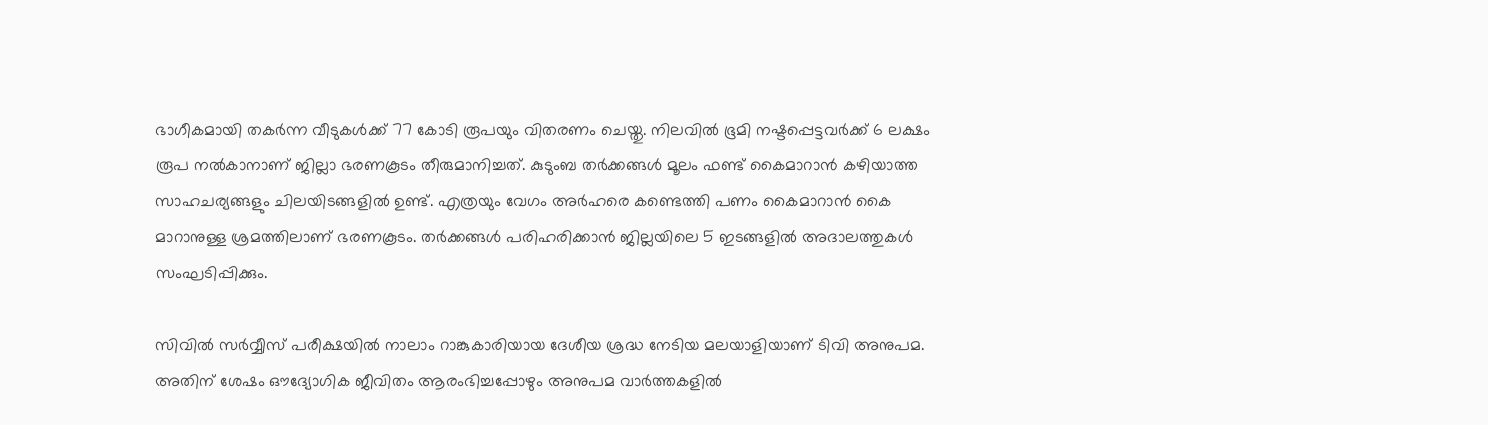ഭാഗീകമായി തകര്‍ന്ന വീടുകള്‍ക്ക് 77 കോടി രൂപയും വിതരണം ചെയ്തു. നിലവില്‍ ഭൂമി നഷ്ടപ്പെട്ടവര്‍ക്ക് 6 ലക്ഷം രൂപ നല്‍കാനാണ് ജില്ലാ ഭരണകൂടം തീരുമാനിച്ചത്. കുടുംബ തര്‍ക്കങ്ങള്‍ മൂലം ഫണ്ട് കൈമാറാന്‍ കഴിയാത്ത സാഹചര്യങ്ങളും ചിലയിടങ്ങളില്‍ ഉണ്ട്. എത്രയും വേഗം അര്‍ഹരെ കണ്ടെത്തി പണം കൈമാറാന്‍ കൈ മാറാനുള്ള ശ്രമത്തിലാണ് ഭരണകൂടം. തര്‍ക്കങ്ങള്‍ പരിഹരിക്കാന്‍ ജില്ലയിലെ 5 ഇടങ്ങളില്‍ അദാലത്തുകള്‍ സംഘടിപ്പിക്കും.

സിവില്‍ സര്‍വ്വീസ് പരീക്ഷയില്‍ നാലാം റാങ്കുകാരിയായ ദേശീയ ശ്രദ്ധ നേടിയ മലയാളിയാണ് ടിവി അനുപമ. അതിന് ശേഷം ഔദ്യോഗിക ജീവിതം ആരംഭിച്ചപ്പോഴും അനുപമ വാര്‍ത്തകളില്‍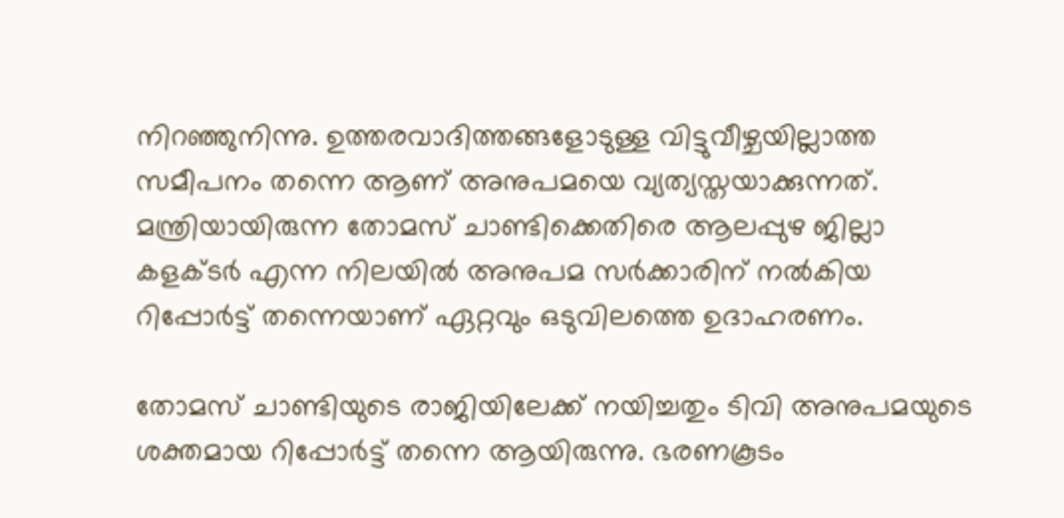നിറഞ്ഞുനിന്നു. ഉത്തരവാദിത്തങ്ങളോടുള്ള വിട്ടുവീഴ്ചയില്ലാത്ത സമീപനം തന്നെ ആണ് അനുപമയെ വ്യത്യസ്തയാക്കുന്നത്. മന്ത്രിയായിരുന്ന തോമസ് ചാണ്ടിക്കെതിരെ ആലപ്പുഴ ജില്ലാ കളക്ടര്‍ എന്ന നിലയില്‍ അനുപമ സര്‍ക്കാരിന് നല്‍കിയ റിപ്പോര്‍ട്ട് തന്നെയാണ് ഏറ്റവും ഒടുവിലത്തെ ഉദാഹരണം.

തോമസ് ചാണ്ടിയുടെ രാജിയിലേക്ക് നയിച്ചതും ടിവി അനുപമയുടെ ശക്തമായ റിപ്പോര്‍ട്ട് തന്നെ ആയിരുന്നു. ഭരണകൂടം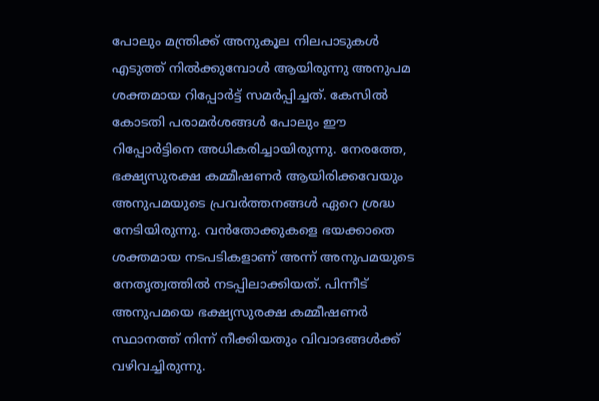പോലും മന്ത്രിക്ക് അനുകൂല നിലപാടുകള്‍ എടുത്ത് നില്‍ക്കുമ്പോള്‍ ആയിരുന്നു അനുപമ ശക്തമായ റിപ്പോര്‍ട്ട് സമര്‍പ്പിച്ചത്. കേസില്‍ കോടതി പരാമര്‍ശങ്ങള്‍ പോലും ഈ റിപ്പോര്‍ട്ടിനെ അധികരിച്ചായിരുന്നു. നേരത്തേ, ഭക്ഷ്യസുരക്ഷ കമ്മീഷണര്‍ ആയിരിക്കവേയും അനുപമയുടെ പ്രവര്‍ത്തനങ്ങള്‍ ഏറെ ശ്രദ്ധ നേടിയിരുന്നു. വന്‍തോക്കുകളെ ഭയക്കാതെ ശക്തമായ നടപടികളാണ് അന്ന് അനുപമയുടെ നേതൃത്വത്തില്‍ നടപ്പിലാക്കിയത്. പിന്നീട് അനുപമയെ ഭക്ഷ്യസുരക്ഷ കമ്മീഷണര്‍ സ്ഥാനത്ത് നിന്ന് നീക്കിയതും വിവാദങ്ങള്‍ക്ക് വഴിവച്ചിരുന്നു.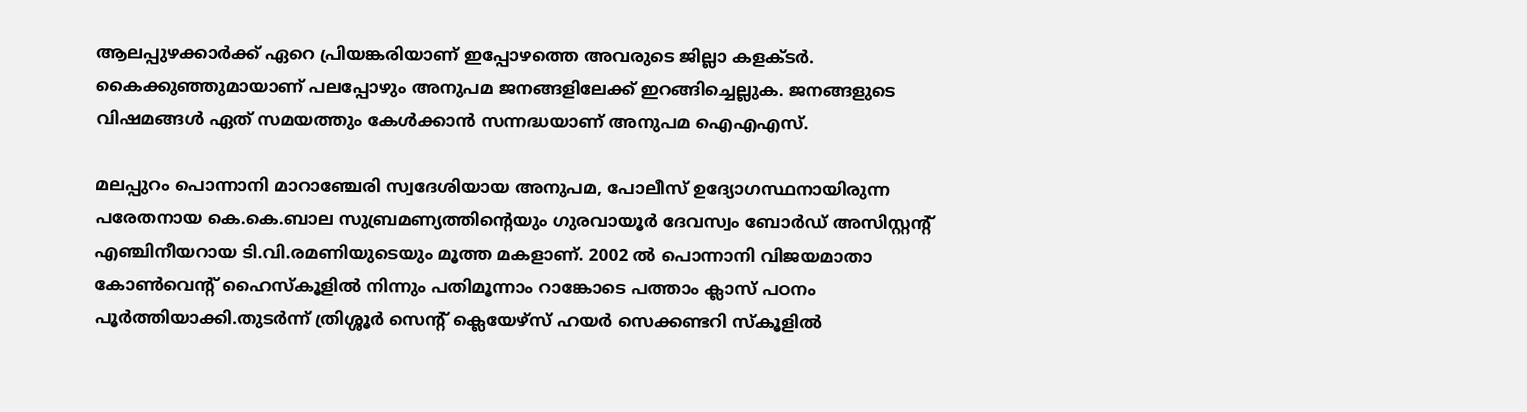ആലപ്പുഴക്കാര്‍ക്ക് ഏറെ പ്രിയങ്കരിയാണ് ഇപ്പോഴത്തെ അവരുടെ ജില്ലാ കളക്ടര്‍. കൈക്കുഞ്ഞുമായാണ് പലപ്പോഴും അനുപമ ജനങ്ങളിലേക്ക് ഇറങ്ങിച്ചെല്ലുക. ജനങ്ങളുടെ വിഷമങ്ങള്‍ ഏത് സമയത്തും കേള്‍ക്കാന്‍ സന്നദ്ധയാണ് അനുപമ ഐഎഎസ്.

മലപ്പുറം പൊന്നാനി മാറാഞ്ചേരി സ്വദേശിയായ അനുപമ, പോലീസ് ഉദ്യോഗസ്ഥനായിരുന്ന പരേതനായ കെ.കെ.ബാല സുബ്രമണ്യത്തിന്റെയും ഗുരവായൂർ ദേവസ്വം ബോർഡ് അസിസ്റ്റന്റ് എഞ്ചിനീയറായ ടി.വി.രമണിയുടെയും മൂത്ത മകളാണ്. 2002 ൽ പൊന്നാനി വിജയമാതാ കോൺവെന്റ് ഹൈസ്കൂളിൽ നിന്നും പതിമൂന്നാം റാങ്കോടെ പത്താം ക്ലാസ് പഠനം പൂർത്തിയാക്കി.തുടർന്ന് ത്രിശ്ശൂർ സെന്റ് ക്ലെയേഴ്സ് ഹയർ സെക്കണ്ടറി സ്കൂളിൽ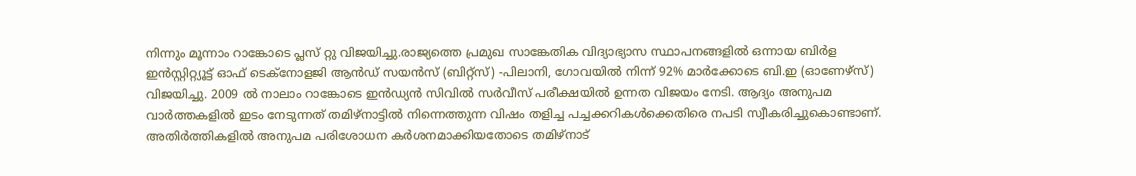നിന്നും മൂന്നാം റാങ്കോടെ പ്ലസ് റ്റു വിജയിച്ചു.രാജ്യത്തെ പ്രമുഖ സാങ്കേതിക വിദ്യാഭ്യാസ സ്ഥാപനങ്ങളിൽ ഒന്നായ ബിർള ഇൻസ്റ്റിറ്റ്യൂട്ട് ഓഫ് ടെക്നോളജി ആൻഡ് സയൻസ് (ബിറ്റ്സ്) -പിലാനി, ഗോവയിൽ നിന്ന് 92% മാർക്കോടെ ബി.ഇ (ഓണേഴ്സ്) വിജയിച്ചു. 2009 ൽ നാലാം റാങ്കോടെ ഇൻഡ്യൻ സിവിൽ സർവീസ് പരീക്ഷയിൽ ഉന്നത വിജയം നേടി. ആദ്യം അനുപമ വാര്‍ത്തകളില്‍ ഇടം നേടുന്നത് തമിഴ്‌നാട്ടില്‍ നിന്നെത്തുന്ന വിഷം തളിച്ച പച്ചക്കറികള്‍ക്കെതിരെ നപടി സ്വീകരിച്ചുകൊണ്ടാണ്. അതിര്‍ത്തികളില്‍ അനുപമ പരിശോധന കര്‍ശനമാക്കിയതോടെ തമിഴ്‌നാട്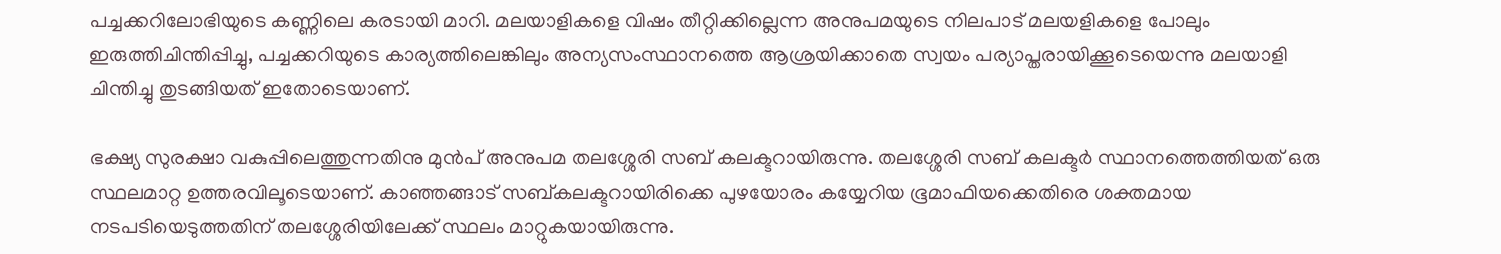പച്ചക്കറിലോഭിയുടെ കണ്ണിലെ കരടായി മാറി. മലയാളികളെ വിഷം തീറ്റിക്കില്ലെന്ന അനുപമയുടെ നിലപാട് മലയളികളെ പോലും ഇരുത്തിചിന്തിപ്പിച്ചു, പച്ചക്കറിയുടെ കാര്യത്തിലെങ്കിലും അന്യസംസ്ഥാനത്തെ ആശ്രയിക്കാതെ സ്വയം പര്യാപ്തരായിക്കൂടെയെന്നു മലയാളി ചിന്തിച്ചു തുടങ്ങിയത് ഇതോടെയാണ്.

ഭക്ഷ്യ സുരക്ഷാ വകുപ്പിലെത്തുന്നതിനു മുന്‍പ് അനുപമ തലശ്ശേരി സബ് കലക്ടറായിരുന്നു. തലശ്ശേരി സബ് കലക്ടര്‍ സ്ഥാനത്തെത്തിയത് ഒരു സ്ഥലമാറ്റ ഉത്തരവിലൂടെയാണ്. കാഞ്ഞങ്ങാട് സബ്കലക്ടറായിരിക്കെ പുഴയോരം കയ്യേറിയ ഭൂമാഫിയക്കെതിരെ ശക്തമായ നടപടിയെടുത്തതിന് തലശ്ശേരിയിലേക്ക് സ്ഥലം മാറ്റുകയായിരുന്നു.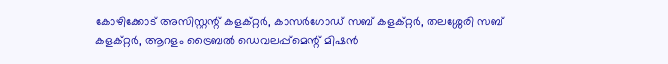കോഴിക്കോട് അസിസ്റ്റന്റ് കളക്റ്റർ, കാസർഗോഡ് സബ് കളക്റ്റർ, തലശ്ശേരി സബ് കളക്റ്റർ, ആറളം ട്രൈബൽ ഡെവലപ്പ്മെന്റ് മിഷൻ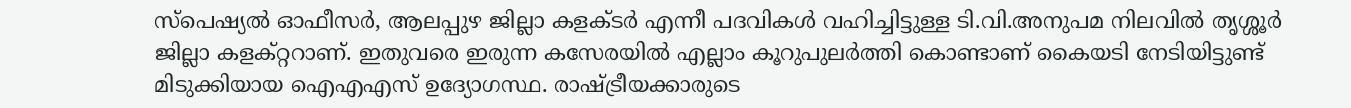സ്പെഷ്യൽ ഓഫീസർ, ആലപ്പുഴ ജില്ലാ കളക്ടർ എന്നീ പദവികൾ വഹിച്ചിട്ടുള്ള ടി.വി.അനുപമ നിലവിൽ തൃശ്ശൂർ ജില്ലാ കളക്റ്ററാണ്. ഇതുവരെ ഇരുന്ന കസേരയില്‍ എല്ലാം കൂറുപുലര്‍ത്തി കൊണ്ടാണ് കൈയടി നേടിയിട്ടുണ്ട് മിടുക്കിയായ ഐഎഎസ് ഉദ്യോഗസ്ഥ. രാഷ്ട്രീയക്കാരുടെ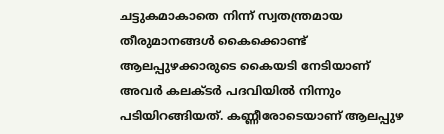ചട്ടുകമാകാതെ നിന്ന് സ്വതന്ത്രമായ തീരുമാനങ്ങള്‍ കൈക്കൊണ്ട് ആലപ്പുഴക്കാരുടെ കൈയടി നേടിയാണ് അവര്‍ കലക്ടര്‍ പദവിയില്‍ നിന്നും പടിയിറങ്ങിയത്. കണ്ണീരോടെയാണ് ആലപ്പുഴ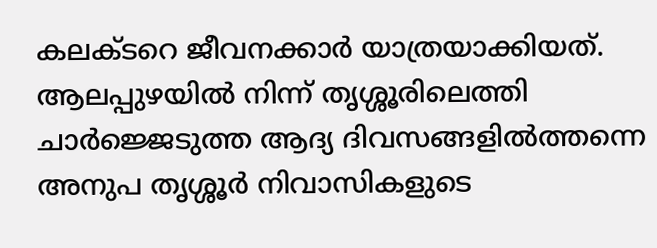കലക്ടറെ ജീവനക്കാര്‍ യാത്രയാക്കിയത്. ആലപ്പുഴയിൽ നിന്ന് തൃശ്ശൂരിലെത്തി ചാർജ്ജെടുത്ത ആദ്യ ദിവസങ്ങളിൽത്തന്നെ അനുപ തൃശ്ശൂർ നിവാസികളുടെ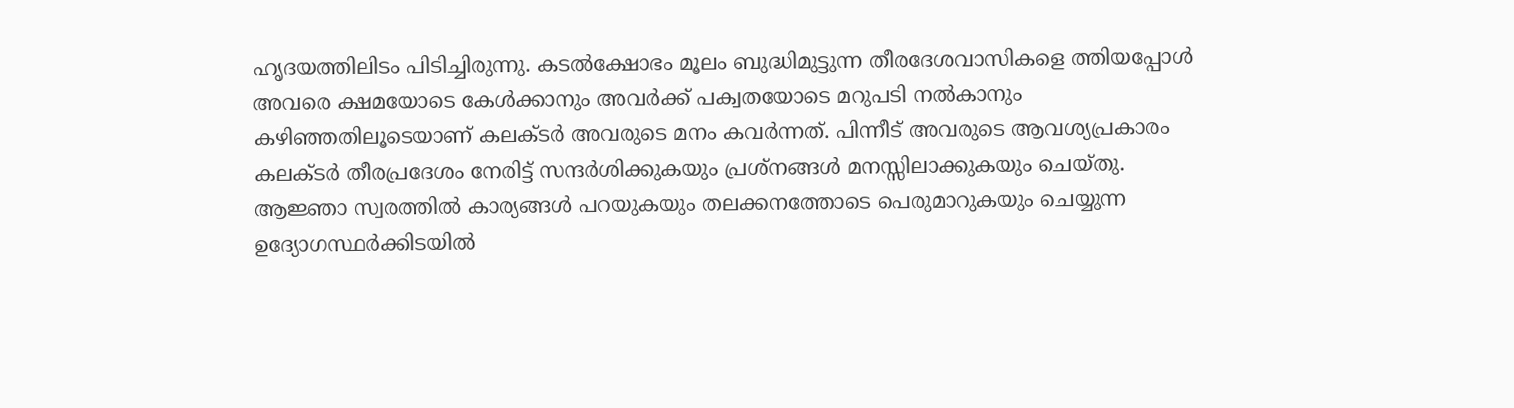ഹൃദയത്തിലിടം പിടിച്ചിരുന്നു. കടൽക്ഷോഭം മൂലം ബുദ്ധിമുട്ടുന്ന തീരദേശവാസികളെ ത്തിയപ്പോൾ അവരെ ക്ഷമയോടെ കേൾക്കാനും അവർക്ക് പക്വതയോടെ മറുപടി നൽകാനും കഴിഞ്ഞതിലൂടെയാണ് കലക്ടർ അവരുടെ മനം കവർന്നത്. പിന്നീട് അവരുടെ ആവശ്യപ്രകാരം കലക്ടർ തീരപ്രദേശം നേരിട്ട് സന്ദർശിക്കുകയും പ്രശ്നങ്ങൾ മനസ്സിലാക്കുകയും ചെയ്തു. ആജ്ഞാ സ്വരത്തില്‍ കാര്യങ്ങള്‍ പറയുകയും തലക്കനത്തോടെ പെരുമാറുകയും ചെയ്യുന്ന ഉദ്യോഗസ്ഥര്‍ക്കിടയില്‍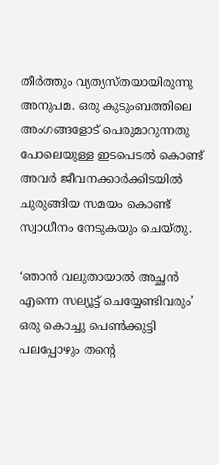തീര്‍ത്തും വ്യത്യസ്തയായിരുന്നു അനുപമ. ഒരു കുടുംബത്തിലെ അംഗങ്ങളോട് പെരുമാറുന്നതു പോലെയുള്ള ഇടപെടല്‍ കൊണ്ട് അവര്‍ ജീവനക്കാര്‍ക്കിടയില്‍ ചുരുങ്ങിയ സമയം കൊണ്ട് സ്വാധീനം നേടുകയും ചെയ്തു.

‘ഞാന്‍ വലുതായാല്‍ അച്ഛന്‍ എന്നെ സല്യൂട്ട് ചെയ്യേണ്ടിവരും’ ഒരു കൊച്ചു പെണ്‍ക്കുട്ടി പലപ്പോഴും തന്റെ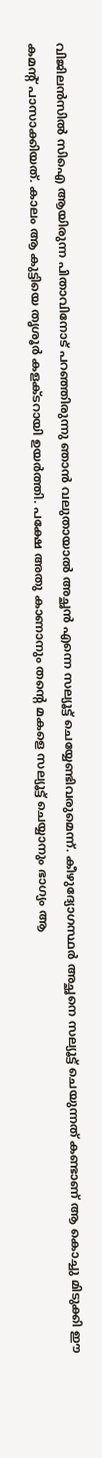വിജിലന്‍സില്‍ സിഐ ആയിരുന്ന പിതാവിനോട് പറഞ്ഞിരുന്നു ഞാന്‍ വലുതായാല്‍ അച്ഛന്‍ എന്നെ സല്യൂട്ട് ചെയ്യേണ്ടിവരുമെന്ന്. കീഴുദ്യോഗസ്ഥര്‍ അച്ഛനെ സല്യൂട്ട് ചെയുന്നത് കണ്ടാണ് ആ കൊച്ചു മിടുക്കി ഈ കമന്റ് പാസാക്കിയത്. കാലം ആ കുട്ടിയെ തൃശൂര്‍ കളക്ടറായി ഉയര്‍ത്തി. പക്ഷേ അതു കാണാനും തന്റെ മകളെ സല്യൂട്ട് ചെയ്യാനും ഭാഗ്യം ആ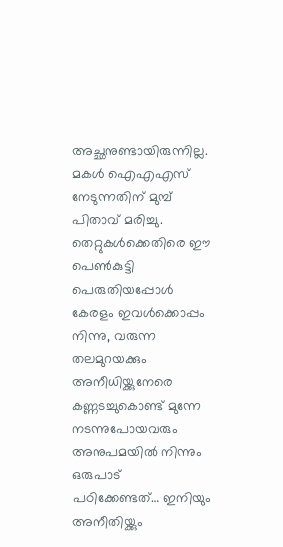അച്ഛനുണ്ടായിരുന്നില്ല. മകള്‍ ഐഎഎസ് നേടുന്നതിന് മുമ്പ് പിതാവ് മരിച്ചു. തെറ്റുകള്‍ക്കെതിരെ ഈ പെണ്‍കുട്ടി പെരുതിയപ്പോള്‍ കേരളം ഇവള്‍ക്കൊപ്പം നിന്നു, വരുന്ന തലമുറയക്കും അനീധിയ്ക്കുനേരെ കണ്ണടച്ചുകൊണ്ട് മുന്നേ നടന്നുപോയവരും അനുപമയില്‍ നിന്നും ഒരുപാട് പഠിക്കേണ്ടത്… ഇനിയും അനീതിയ്ക്കും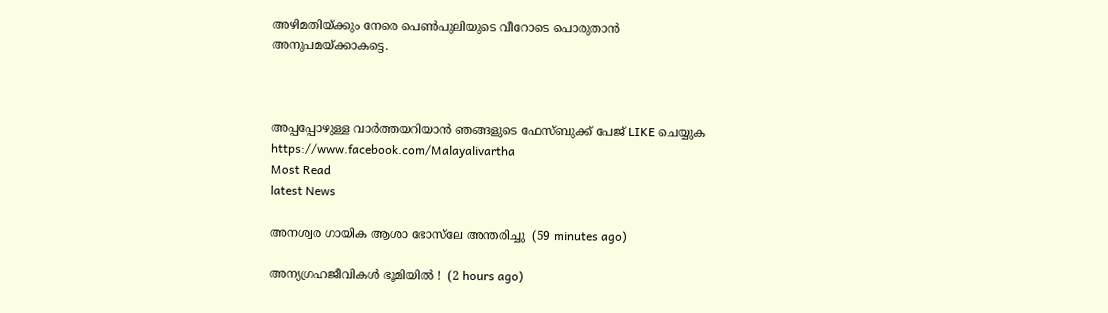അഴിമതിയ്ക്കും നേരെ പെണ്‍പുലിയുടെ വീറോടെ പൊരുതാന്‍ അനുപമയ്ക്കാകട്ടെ.



അപ്പപ്പോഴുള്ള വാര്‍ത്തയറിയാന്‍ ഞങ്ങളുടെ ഫേസ്‌ബുക്ക്‌ പേജ് LIKE ചെയ്യുക
https://www.facebook.com/Malayalivartha
Most Read
latest News

അനശ്വര ഗായിക ആശാ ഭോസ്‌ലേ അന്തരിച്ചു  (59 minutes ago)

അന്യഗ്രഹജീവികൾ ഭൂമിയിൽ !  (2 hours ago)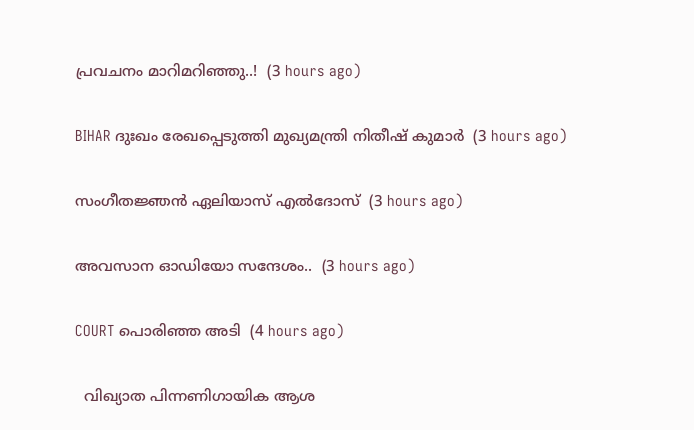പ്രവചനം മാറിമറിഞ്ഞു..!  (3 hours ago)

BIHAR ദുഃഖം രേഖപ്പെടുത്തി മുഖ്യമന്ത്രി നിതീഷ് കുമാർ  (3 hours ago)

സംഗീതജ്ഞൻ ഏലിയാസ് എൽദോസ്  (3 hours ago)

അവസാന ഓഡിയോ സന്ദേശം..  (3 hours ago)

COURT പൊരിഞ്ഞ അടി  (4 hours ago)

  വിഖ്യാത പിന്നണിഗായിക ആശ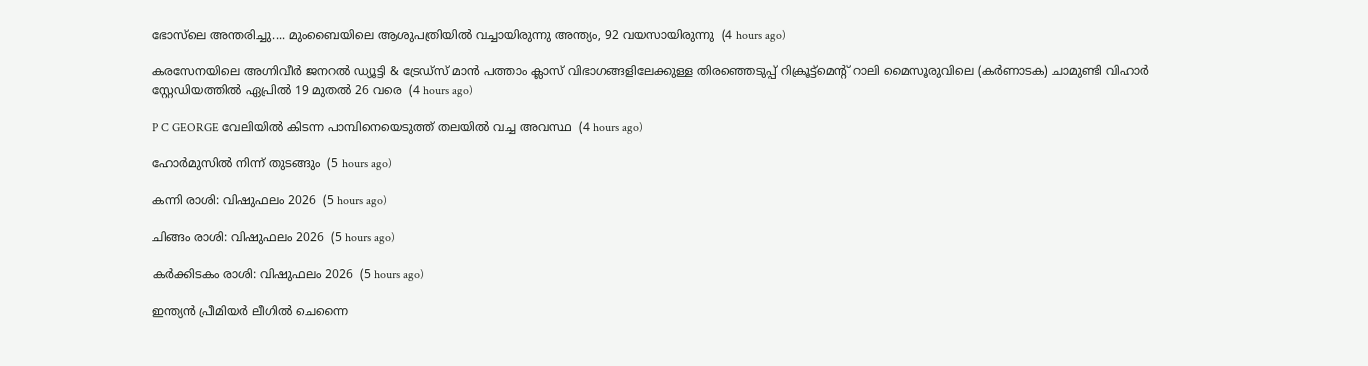ഭോസ്‌ലെ അന്തരിച്ചു.... മുംബൈയിലെ ആശുപത്രിയിൽ വച്ചായിരുന്നു അന്ത്യം, 92 വയസായിരുന്നു  (4 hours ago)

കരസേനയിലെ അഗ്നിവീർ ജനറൽ ഡ്യൂട്ടി & ട്രേഡ്സ് മാൻ പത്താം ക്ലാസ് വിഭാഗങ്ങളിലേക്കുള്ള തിരഞ്ഞെടുപ്പ് റിക്രൂട്ട്മെന്റ് റാലി മൈസൂരുവിലെ (കർണാടക) ചാമുണ്ടി വിഹാർ സ്റ്റേഡിയത്തിൽ ഏപ്രിൽ 19 മുതൽ 26 വരെ  (4 hours ago)

P C GEORGE വേലിയിൽ കിടന്ന പാമ്പിനെയെടുത്ത് തലയിൽ വച്ച അവസ്ഥ  (4 hours ago)

ഹോർമുസിൽ നിന്ന് തുടങ്ങും  (5 hours ago)

കന്നി രാശി: വിഷുഫലം 2026  (5 hours ago)

ചിങ്ങം രാശി: വിഷുഫലം 2026  (5 hours ago)

കർക്കിടകം രാശി: വിഷുഫലം 2026  (5 hours ago)

ഇന്ത്യന്‍ പ്രീമിയര്‍ ലീഗില്‍ ചെന്നൈ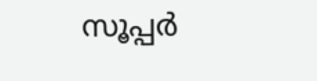സൂപ്പര്‍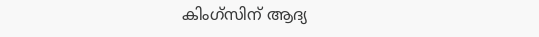കിംഗ്‌സിന് ആദ്യ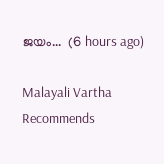ജയം...  (6 hours ago)

Malayali Vartha Recommends